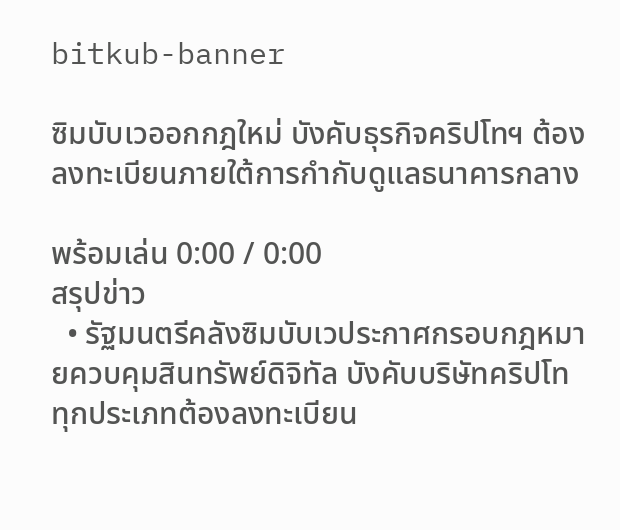bitkub-banner

ซิมบับเวออกกฎใหม่ บังคับธุรกิจคริปโทฯ ต้องลงทะเบียนภายใต้การกำกับดูแลธนาคารกลาง

พร้อมเล่น 0:00 / 0:00
สรุปข่าว
  • รัฐมนตรีคลังซิมบับเวประกาศกรอบกฎหมายควบคุมสินทรัพย์ดิจิทัล บังคับบริษัทคริปโททุกประเภทต้องลงทะเบียน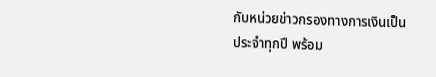กับหน่วยข่าวกรองทางการเงินเป็นประจำทุกปี พร้อม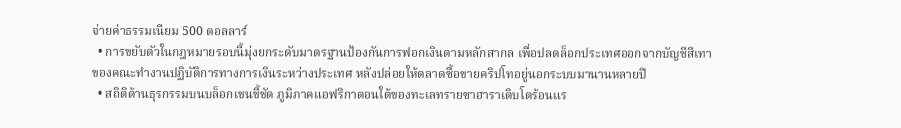จ่ายค่าธรรมเนียม 500 ดอลลาร์
  • การขยับตัวในกฎหมายรอบนี้มุ่งยกระดับมาตรฐานป้องกันการฟอกเงินตามหลักสากล เพื่อปลดล็อกประเทศออกจากบัญชีสีเทาของคณะทำงานปฏิบัติการทางการเงินระหว่างประเทศ หลังปล่อยให้ตลาดซื้อขายคริปโทอยู่นอกระบบมานานหลายปี
  • สถิติด้านธุรกรรมบนบล็อกเชนชี้ชัด ภูมิภาคแอฟริกาตอนใต้ของทะเลทรายซาฮาราเติบโตร้อนแร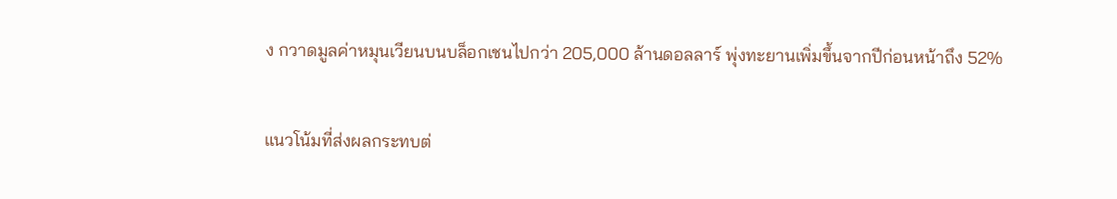ง กวาดมูลค่าหมุนเวียนบนบล็อกเชนไปกว่า 205,000 ล้านดอลลาร์ พุ่งทะยานเพิ่มขึ้นจากปีก่อนหน้าถึง 52%

แนวโน้มที่ส่งผลกระทบต่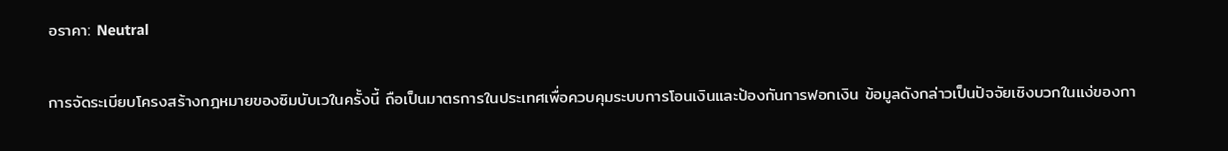อราคา: Neutral

การจัดระเบียบโครงสร้างกฎหมายของซิมบับเวในครั้งนี้ ถือเป็นมาตรการในประเทศเพื่อควบคุมระบบการโอนเงินและป้องกันการฟอกเงิน ข้อมูลดังกล่าวเป็นปัจจัยเชิงบวกในแง่ของกา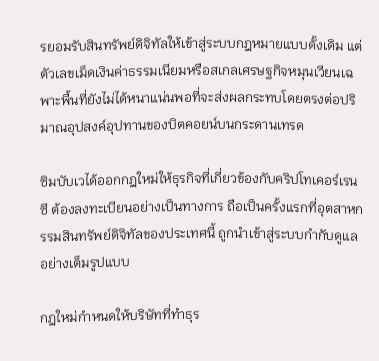รยอมรับสินทรัพย์ดิจิทัลให้เข้าสู่ระบบกฎหมายแบบดั้งเดิม แต่ตัวเลขเม็ดเงินค่าธรรมเนียมหรือสเกลเศรษฐกิจหมุนเวียนเฉพาะพื้นที่ยังไม่ได้หนาแน่นพอที่จะส่งผลกระทบโดยตรงต่อปริมาณอุปสงค์อุปทานของบิตคอยน์บนกระดานเทรด

ซิมบับเวได้ออกกฎใหม่ให้ธุรกิจที่เกี่ยวข้องกับคริปโทเคอร์เรนซี ต้องลงทะเบียนอย่างเป็นทางการ ถือเป็นครั้งแรกที่อุตสาหกรรมสินทรัพย์ดิจิทัลของประเทศนี้ ถูกนำเข้าสู่ระบบกำกับดูแลอย่างเต็มรูปแบบ

กฎใหม่กำหนดให้บริษัทที่ทำธุร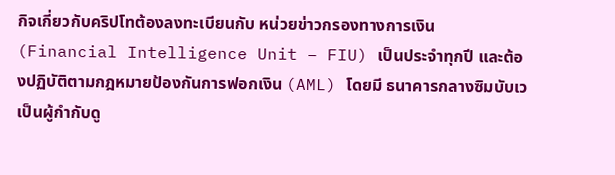กิจเกี่ยวกับคริปโทต้องลงทะเบียนกับ หน่วยข่าวกรองทางการเงิน (Financial Intelligence Unit – FIU) เป็นประจำทุกปี และต้องปฏิบัติตามกฎหมายป้องกันการฟอกเงิน (AML) โดยมี ธนาคารกลางซิมบับเวเป็นผู้กำกับดู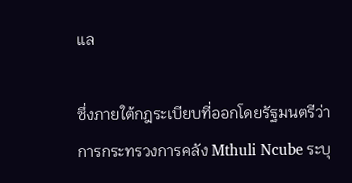แล

ซึ่งภายใต้กฎระเบียบที่ออกโดยรัฐมนตรีว่าการกระทรวงการคลัง Mthuli Ncube ระบุ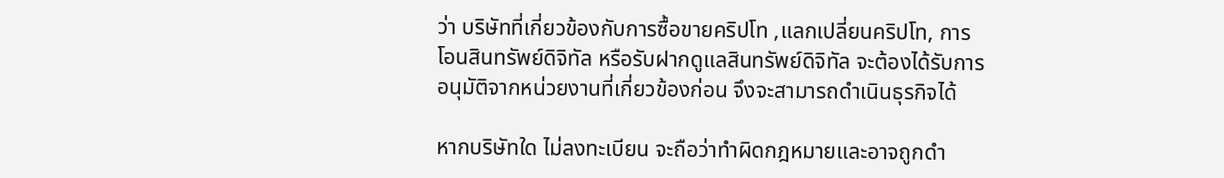ว่า บริษัทที่เกี่ยวข้องกับการซื้อขายคริปโท ,แลกเปลี่ยนคริปโท, การโอนสินทรัพย์ดิจิทัล หรือรับฝากดูแลสินทรัพย์ดิจิทัล จะต้องได้รับการอนุมัติจากหน่วยงานที่เกี่ยวข้องก่อน จึงจะสามารถดำเนินธุรกิจได้

หากบริษัทใด ไม่ลงทะเบียน จะถือว่าทำผิดกฎหมายและอาจถูกดำ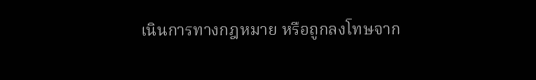เนินการทางกฎหมาย หรือถูกลงโทษจาก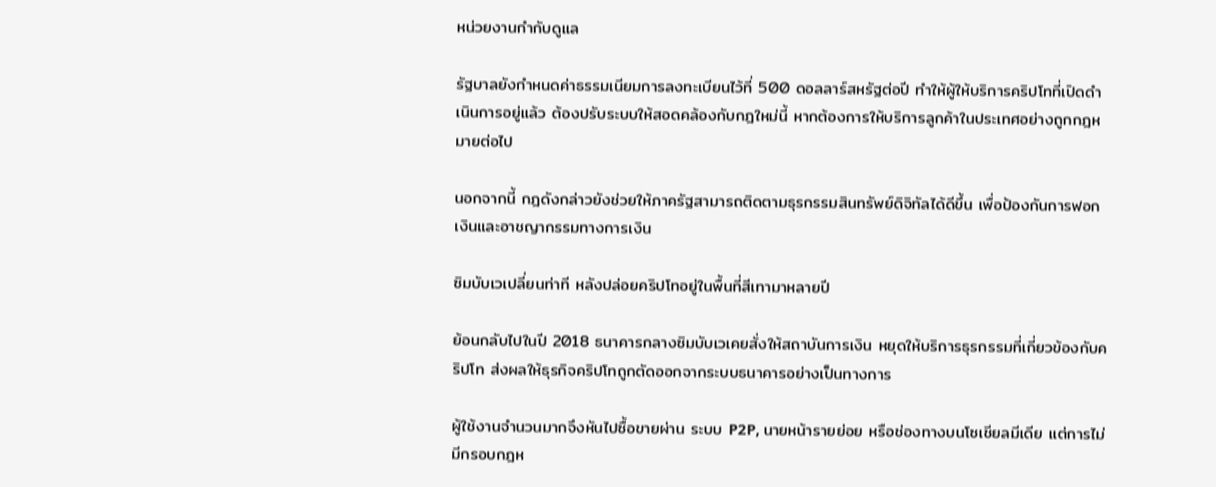หน่วยงานกำกับดูแล

รัฐบาลยังกำหนดค่าธรรมเนียมการลงทะเบียนไว้ที่ 500 ดอลลาร์สหรัฐต่อปี ทำให้ผู้ให้บริการคริปโทที่เปิดดำเนินการอยู่แล้ว ต้องปรับระบบให้สอดคล้องกับกฎใหม่นี้ หากต้องการให้บริการลูกค้าในประเทศอย่างถูกกฎหมายต่อไป

นอกจากนี้ กฎดังกล่าวยังช่วยให้ภาครัฐสามารถติดตามธุรกรรมสินทรัพย์ดิจิทัลได้ดีขึ้น เพื่อป้องกันการฟอกเงินและอาชญากรรมทางการเงิน

ซิมบับเวเปลี่ยนท่าที หลังปล่อยคริปโทอยู่ในพื้นที่สีเทามาหลายปี

ย้อนกลับไปในปี 2018 ธนาคารกลางซิมบับเวเคยสั่งให้สถาบันการเงิน หยุดให้บริการธุรกรรมที่เกี่ยวข้องกับคริปโท ส่งผลให้ธุรกิจคริปโทถูกตัดออกจากระบบธนาคารอย่างเป็นทางการ

ผู้ใช้งานจำนวนมากจึงหันไปซื้อขายผ่าน ระบบ P2P, นายหน้ารายย่อย หรือช่องทางบนโซเชียลมีเดีย แต่การไม่มีกรอบกฎห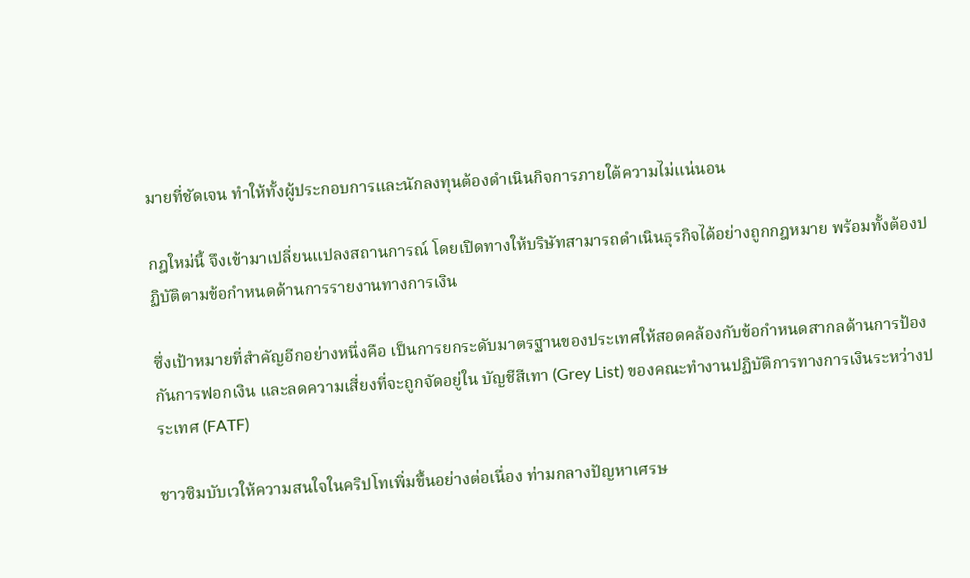มายที่ชัดเจน ทำให้ทั้งผู้ประกอบการและนักลงทุนต้องดำเนินกิจการภายใต้ความไม่แน่นอน

กฎใหม่นี้ จึงเข้ามาเปลี่ยนแปลงสถานการณ์ โดยเปิดทางให้บริษัทสามารถดำเนินธุรกิจได้อย่างถูกกฎหมาย พร้อมทั้งต้องปฏิบัติตามข้อกำหนดด้านการรายงานทางการเงิน

ซึ่งเป้าหมายที่สำคัญอีกอย่างหนึ่งคือ เป็นการยกระดับมาตรฐานของประเทศให้สอดคล้องกับข้อกำหนดสากลด้านการป้องกันการฟอกเงิน และลดความเสี่ยงที่จะถูกจัดอยู่ใน บัญชีสีเทา (Grey List) ของคณะทำงานปฏิบัติการทางการเงินระหว่างประเทศ (FATF)

ชาวซิมบับเวให้ความสนใจในคริปโทเพิ่มขึ้นอย่างต่อเนื่อง ท่ามกลางปัญหาเศรษ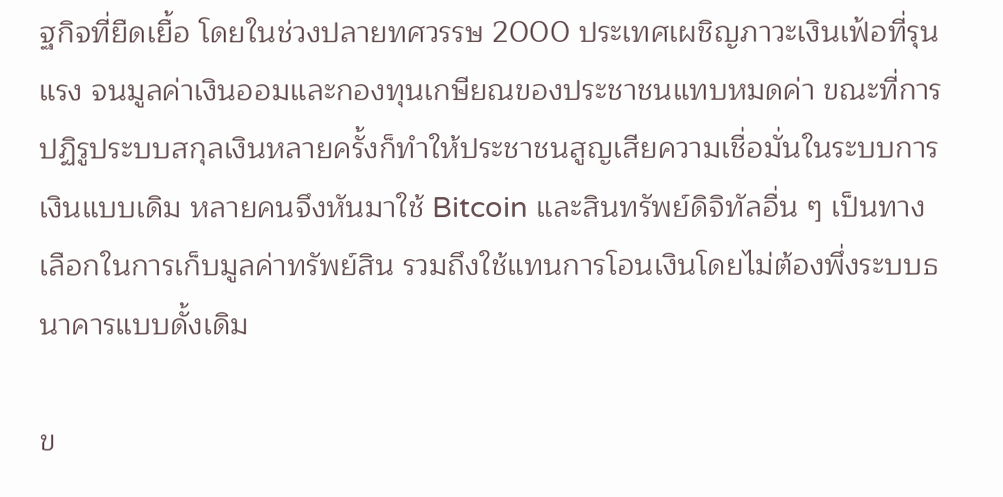ฐกิจที่ยืดเยื้อ โดยในช่วงปลายทศวรรษ 2000 ประเทศเผชิญภาวะเงินเฟ้อที่รุนแรง จนมูลค่าเงินออมและกองทุนเกษียณของประชาชนแทบหมดค่า ขณะที่การปฏิรูประบบสกุลเงินหลายครั้งก็ทำให้ประชาชนสูญเสียความเชื่อมั่นในระบบการเงินแบบเดิม หลายคนจึงหันมาใช้ Bitcoin และสินทรัพย์ดิจิทัลอื่น ๆ เป็นทางเลือกในการเก็บมูลค่าทรัพย์สิน รวมถึงใช้แทนการโอนเงินโดยไม่ต้องพึ่งระบบธนาคารแบบดั้งเดิม

ข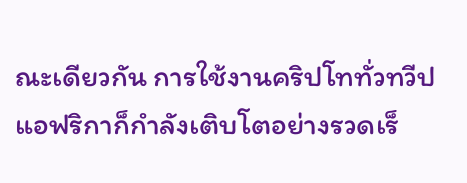ณะเดียวกัน การใช้งานคริปโททั่วทวีปแอฟริกาก็กำลังเติบโตอย่างรวดเร็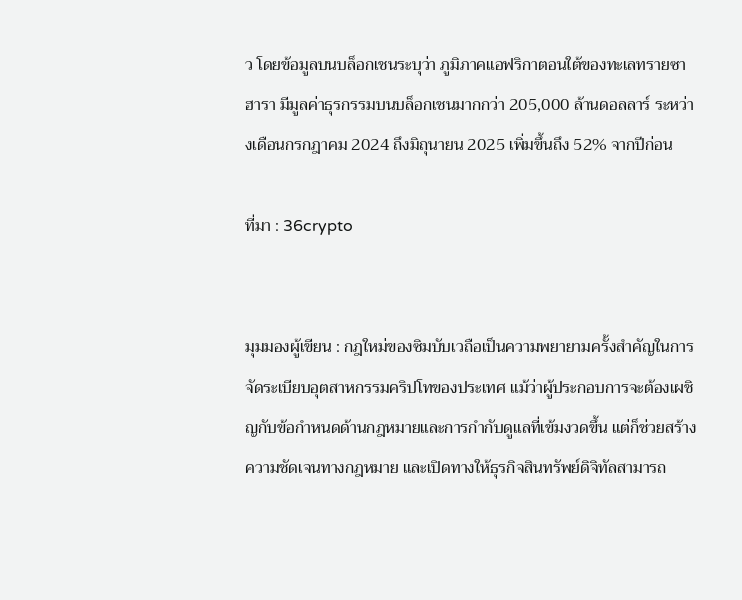ว โดยข้อมูลบนบล็อกเชนระบุว่า ภูมิภาคแอฟริกาตอนใต้ของทะเลทรายซาฮารา มีมูลค่าธุรกรรมบนบล็อกเชนมากกว่า 205,000 ล้านดอลลาร์ ระหว่างเดือนกรกฎาคม 2024 ถึงมิถุนายน 2025 เพิ่มขึ้นถึง 52% จากปีก่อน

ที่มา : 36crypto


มุมมองผู้เขียน : กฎใหม่ของซิมบับเวถือเป็นความพยายามครั้งสำคัญในการจัดระเบียบอุตสาหกรรมคริปโทของประเทศ แม้ว่าผู้ประกอบการจะต้องเผชิญกับข้อกำหนดด้านกฎหมายและการกำกับดูแลที่เข้มงวดขึ้น แต่ก็ช่วยสร้างความชัดเจนทางกฎหมาย และเปิดทางให้ธุรกิจสินทรัพย์ดิจิทัลสามารถ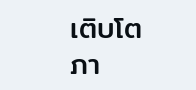เติบโตภา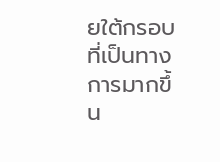ยใต้กรอบที่เป็นทางการมากขึ้น